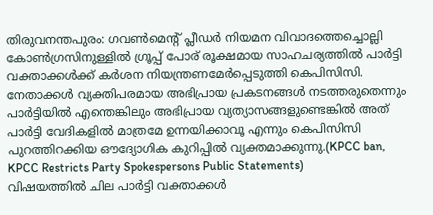തിരുവനന്തപുരം: ഗവൺമെന്റ് പ്ലീഡർ നിയമന വിവാദത്തെച്ചൊല്ലി കോൺഗ്രസിനുള്ളിൽ ഗ്രൂപ്പ് പോര് രൂക്ഷമായ സാഹചര്യത്തിൽ പാർട്ടി വക്താക്കൾക്ക് കർശന നിയന്ത്രണമേർപ്പെടുത്തി കെപിസിസി. നേതാക്കൾ വ്യക്തിപരമായ അഭിപ്രായ പ്രകടനങ്ങൾ നടത്തരുതെന്നും പാർട്ടിയിൽ എന്തെങ്കിലും അഭിപ്രായ വ്യത്യാസങ്ങളുണ്ടെങ്കിൽ അത് പാർട്ടി വേദികളിൽ മാത്രമേ ഉന്നയിക്കാവൂ എന്നും കെപിസിസി പുറത്തിറക്കിയ ഔദ്യോഗിക കുറിപ്പിൽ വ്യക്തമാക്കുന്നു.(KPCC ban, KPCC Restricts Party Spokespersons Public Statements)
വിഷയത്തിൽ ചില പാർട്ടി വക്താക്കൾ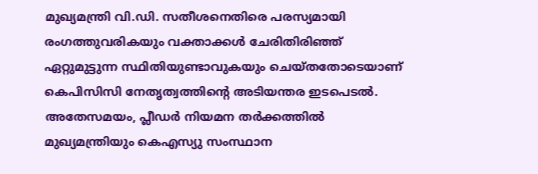മുഖ്യമന്ത്രി വി.ഡി. സതീശനെതിരെ പരസ്യമായി രംഗത്തുവരികയും വക്താക്കൾ ചേരിതിരിഞ്ഞ് ഏറ്റുമുട്ടുന്ന സ്ഥിതിയുണ്ടാവുകയും ചെയ്തതോടെയാണ് കെപിസിസി നേതൃത്വത്തിന്റെ അടിയന്തര ഇടപെടൽ. അതേസമയം, പ്ലീഡർ നിയമന തർക്കത്തിൽ മുഖ്യമന്ത്രിയും കെഎസ്യു സംസ്ഥാന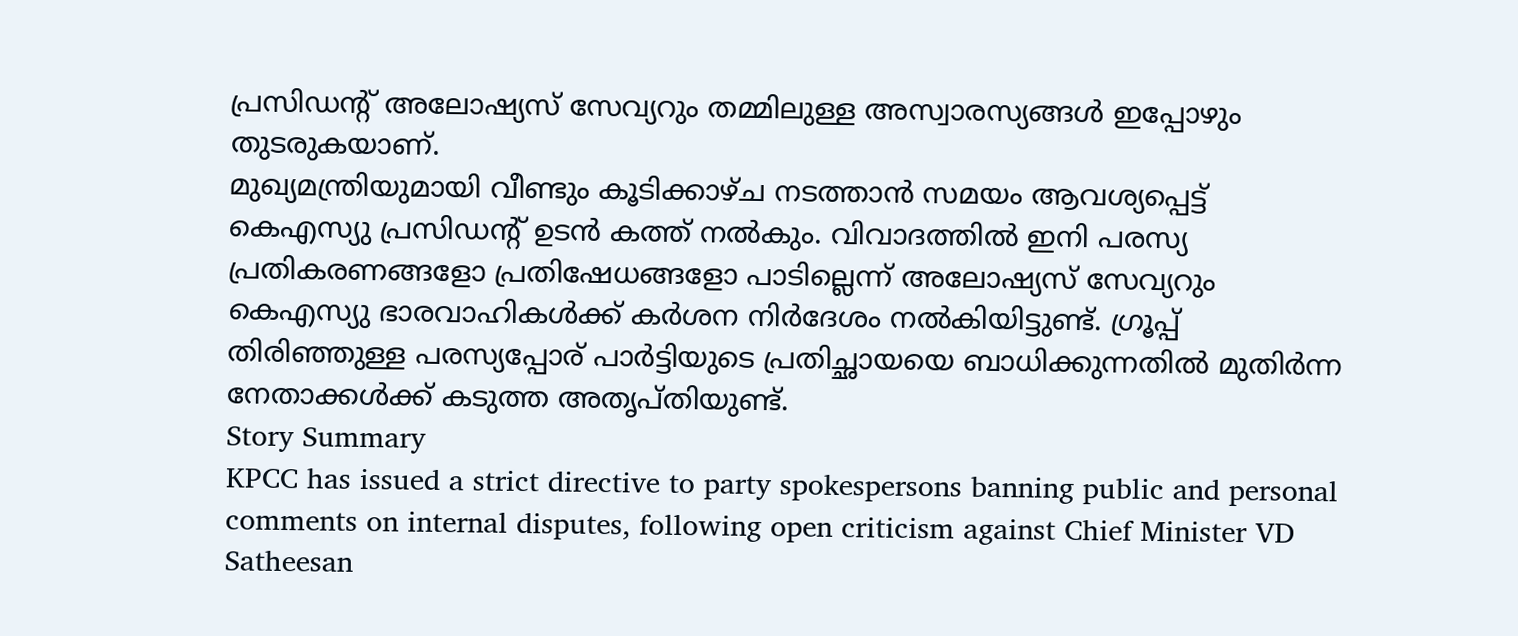പ്രസിഡന്റ് അലോഷ്യസ് സേവ്യറും തമ്മിലുള്ള അസ്വാരസ്യങ്ങൾ ഇപ്പോഴും തുടരുകയാണ്.
മുഖ്യമന്ത്രിയുമായി വീണ്ടും കൂടിക്കാഴ്ച നടത്താൻ സമയം ആവശ്യപ്പെട്ട് കെഎസ്യു പ്രസിഡന്റ് ഉടൻ കത്ത് നൽകും. വിവാദത്തിൽ ഇനി പരസ്യ പ്രതികരണങ്ങളോ പ്രതിഷേധങ്ങളോ പാടില്ലെന്ന് അലോഷ്യസ് സേവ്യറും കെഎസ്യു ഭാരവാഹികൾക്ക് കർശന നിർദേശം നൽകിയിട്ടുണ്ട്. ഗ്രൂപ്പ് തിരിഞ്ഞുള്ള പരസ്യപ്പോര് പാർട്ടിയുടെ പ്രതിച്ഛായയെ ബാധിക്കുന്നതിൽ മുതിർന്ന നേതാക്കൾക്ക് കടുത്ത അതൃപ്തിയുണ്ട്.
Story Summary
KPCC has issued a strict directive to party spokespersons banning public and personal comments on internal disputes, following open criticism against Chief Minister VD Satheesan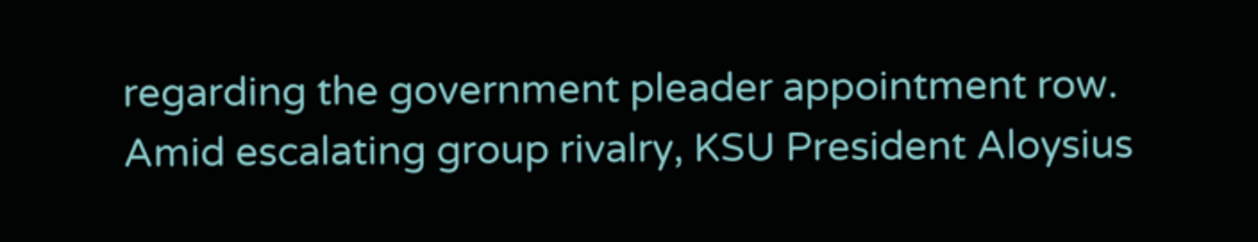regarding the government pleader appointment row. Amid escalating group rivalry, KSU President Aloysius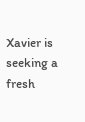Xavier is seeking a fresh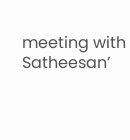meeting with Satheesan’